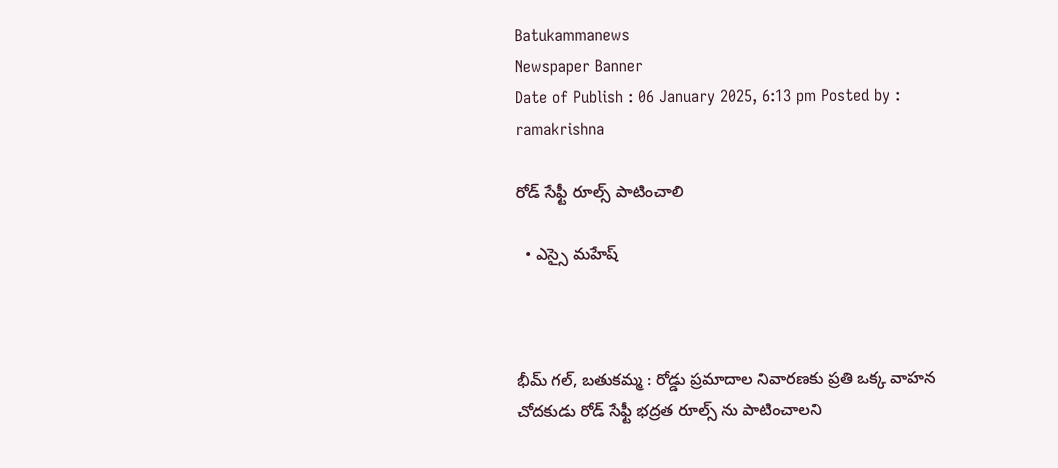Batukammanews
Newspaper Banner
Date of Publish : 06 January 2025, 6:13 pm Posted by : ramakrishna

రోడ్ సేఫ్టీ రూల్స్ పాటించాలి

  • ఎస్సై మహేష్



భీమ్ గల్, బతుకమ్మ : రోడ్డు ప్రమాదాల నివారణకు ప్రతి ఒక్క వాహన చోదకుడు రోడ్ సేఫ్టీ భద్రత రూల్స్ ను పాటించాలని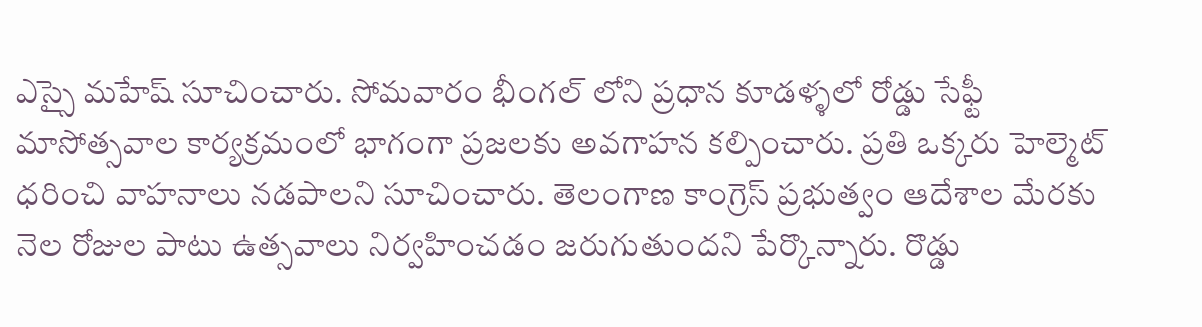ఎస్సై మహేష్ సూచించారు. సోమవారం భీంగల్ లోని ప్రధాన కూడళ్ళలో రోడ్డు సేఫ్టీ మాసోత్సవాల కార్యక్రమంలో భాగంగా ప్రజలకు అవగాహన కల్పించారు. ప్రతి ఒక్కరు హెల్మెట్ ధరించి వాహనాలు నడపాలని సూచించారు. తెలంగాణ కాంగ్రెస్ ప్రభుత్వం ఆదేశాల మేరకు నెల రోజుల పాటు ఉత్సవాలు నిర్వహించడం జరుగుతుందని పేర్కొన్నారు. రొడ్డు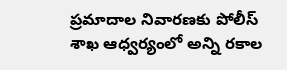ప్రమాదాల నివారణకు పోలీస్ శాఖ ఆధ్వర్యంలో అన్ని రకాల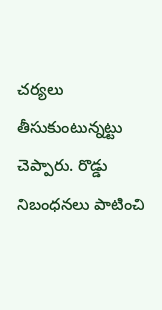చర్యలు తీసుకుంటున్నట్టు చెప్పారు. రొడ్డు నిబంధనలు పాటించి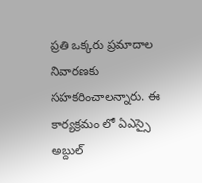ప్రతి ఒక్కరు ప్రమాదాల నివారణకు సహకరించాలన్నారు. ఈ కార్యక్రమం లో ఏఎస్సై అబ్దుల్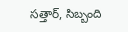సత్తార్, సిబ్బంది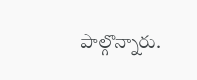పాల్గొన్నారు.